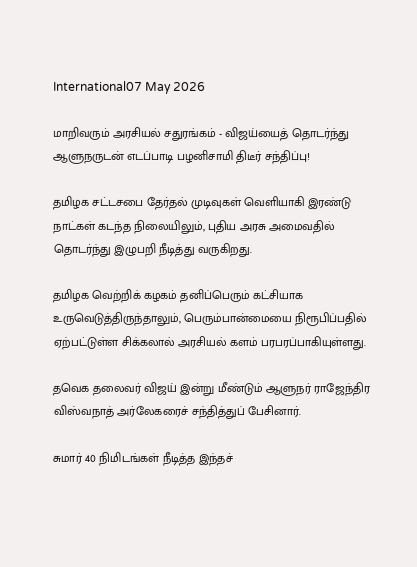International07 May 2026

மாறிவரும் அரசியல் சதுரங்கம் - விஜய்யைத் தொடர்ந்து ஆளுநருடன் எடப்பாடி பழனிசாமி திடீர் சந்திப்பு!

தமிழக சட்டசபை தேர்தல் முடிவுகள் வெளியாகி இரண்டு நாட்கள் கடந்த நிலையிலும், புதிய அரசு அமைவதில் தொடர்ந்து இழுபறி நீடித்து வருகிறது.

தமிழக வெற்றிக் கழகம் தனிப்பெரும் கட்சியாக உருவெடுத்திருந்தாலும், பெரும்பான்மையை நிரூபிப்பதில் ஏற்பட்டுள்ள சிக்கலால் அரசியல் களம் பரபரப்பாகியுள்ளது.

தவெக தலைவர் விஜய் இன்று மீண்டும் ஆளுநர் ராஜேந்திர விஸ்வநாத் அர்லேகரைச் சந்தித்துப் பேசினார்.

சுமார் 40 நிமிடங்கள் நீடித்த இந்தச்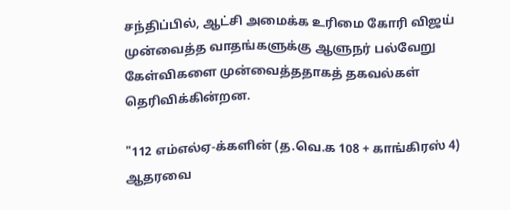சந்திப்பில், ஆட்சி அமைக்க உரிமை கோரி விஜய் முன்வைத்த வாதங்களுக்கு ஆளுநர் பல்வேறு கேள்விகளை முன்வைத்ததாகத் தகவல்கள் தெரிவிக்கின்றன.

"112 எம்எல்ஏ-க்களின் (த.வெ.க 108 + காங்கிரஸ் 4) ஆதரவை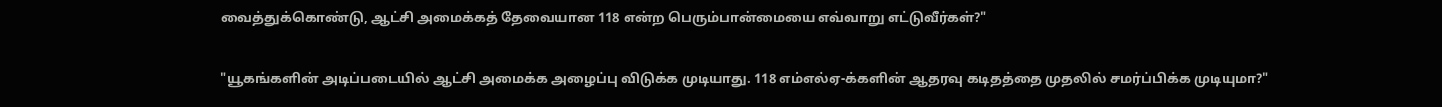வைத்துக்கொண்டு, ஆட்சி அமைக்கத் தேவையான 118 என்ற பெரும்பான்மையை எவ்வாறு எட்டுவீர்கள்?"

"யூகங்களின் அடிப்படையில் ஆட்சி அமைக்க அழைப்பு விடுக்க முடியாது. 118 எம்எல்ஏ-க்களின் ஆதரவு கடிதத்தை முதலில் சமர்ப்பிக்க முடியுமா?"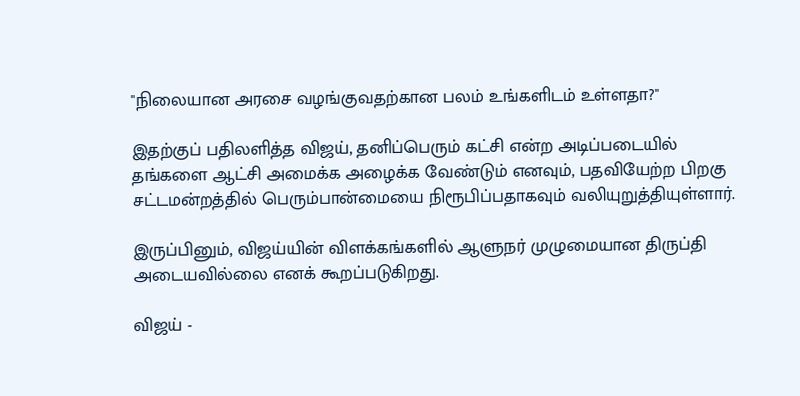"நிலையான அரசை வழங்குவதற்கான பலம் உங்களிடம் உள்ளதா?"

இதற்குப் பதிலளித்த விஜய், தனிப்பெரும் கட்சி என்ற அடிப்படையில் தங்களை ஆட்சி அமைக்க அழைக்க வேண்டும் எனவும், பதவியேற்ற பிறகு சட்டமன்றத்தில் பெரும்பான்மையை நிரூபிப்பதாகவும் வலியுறுத்தியுள்ளார்.

இருப்பினும், விஜய்யின் விளக்கங்களில் ஆளுநர் முழுமையான திருப்தி அடையவில்லை எனக் கூறப்படுகிறது.

விஜய் -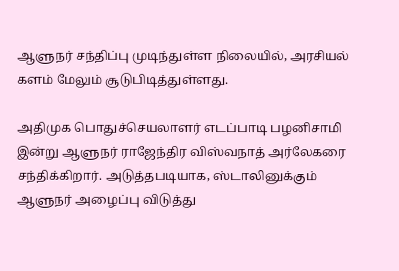ஆளுநர் சந்திப்பு முடிந்துள்ள நிலையில், அரசியல் களம் மேலும் சூடுபிடித்துள்ளது.

அதிமுக பொதுச்செயலாளர் எடப்பாடி பழனிசாமி இன்று ஆளுநர் ராஜேந்திர விஸ்வநாத் அர்லேகரை சந்திக்கிறார். அடுத்தபடியாக, ஸ்டாலினுக்கும் ஆளுநர் அழைப்பு விடுத்து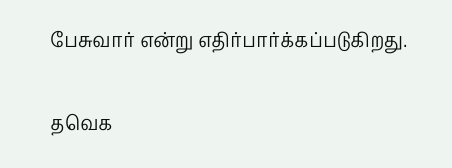பேசுவார் என்று எதிர்பார்க்கப்படுகிறது.

தவெக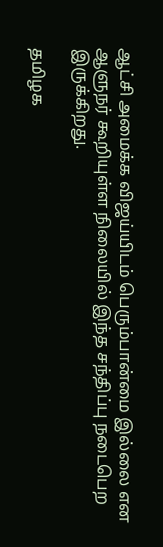ஆட்சி அமைக்க விஜய்யிடம் பெரும்பான்மை இல்லை என ஆளுநர் கூறியுள்ள நிலையில் இந்த சந்திப்பு நடைபெற இருக்கிறது.

தமிழக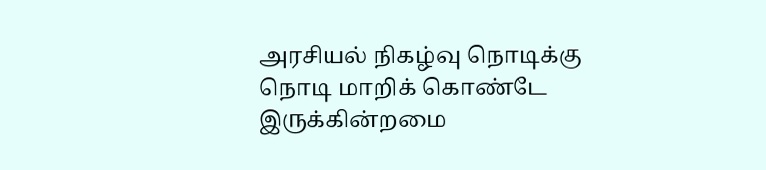அரசியல் நிகழ்வு நொடிக்கு நொடி மாறிக் கொண்டே இருக்கின்றமை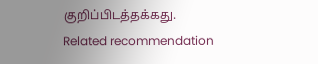குறிப்பிடத்தக்கது.
Related recommendation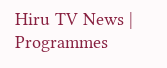Hiru TV News | Programmes